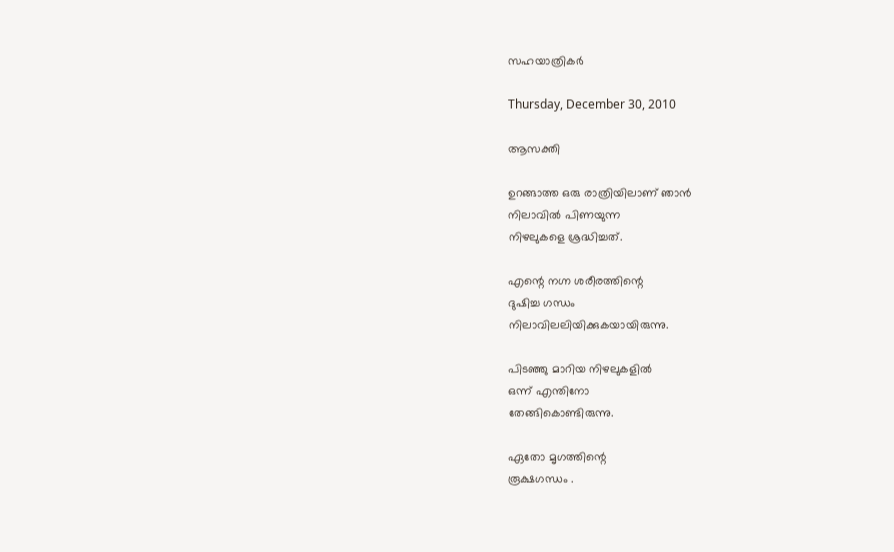സഹയാത്രികര്‍

Thursday, December 30, 2010

ആസക്തി

ഉറങ്ങാത്ത ഒരു രാത്രിയിലാണ് ഞാന്‍
നിലാവില്‍ പിണയുന്ന
നിഴലുകളെ ശ്രദ്ധിച്ചത്.

എന്റെ നഗ്ന ശരീരത്തിന്റെ
ദുഷിച്ച ഗന്ധം
നിലാവിലലിയിക്കുകയായിരുന്നു.

പിടഞ്ഞു മാറിയ നിഴലുകളില്‍
ഒന്ന് എന്തിനോ
തേങ്ങികൊണ്ടിരുന്നു.

ഏതോ മൃഗത്തിന്റെ
രൂക്ഷഗന്ധം .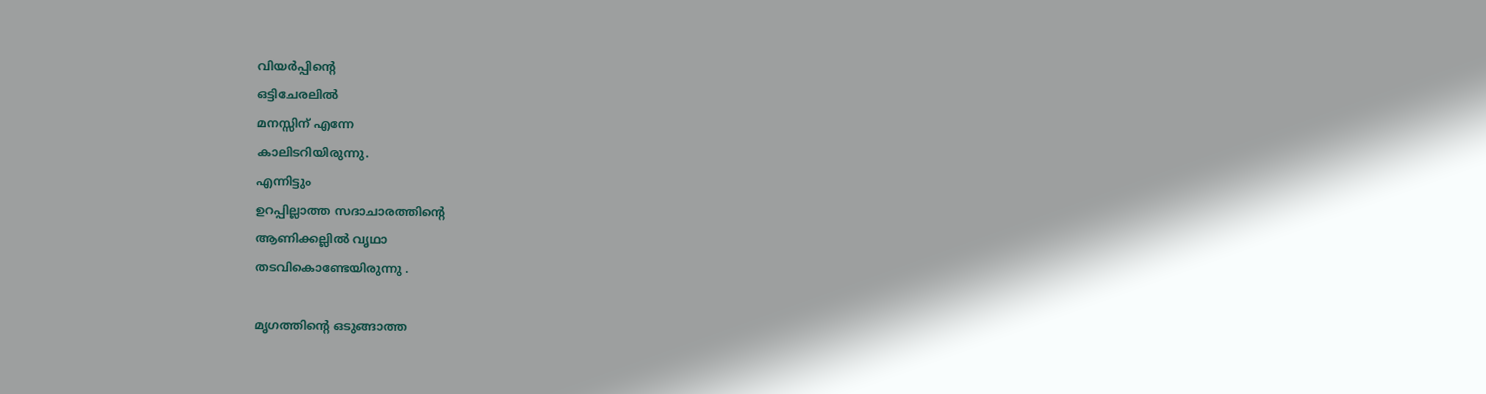വിയര്‍പ്പിന്റെ
ഒട്ടിചേരലില്‍
മനസ്സിന് എന്നേ
കാലിടറിയിരുന്നു.
എന്നിട്ടും
ഉറപ്പില്ലാത്ത സദാചാരത്തിന്റെ
ആണിക്കല്ലില്‍ വൃഥാ
തടവികൊണ്ടേയിരുന്നു .

മൃഗത്തിന്റെ ഒടുങ്ങാത്ത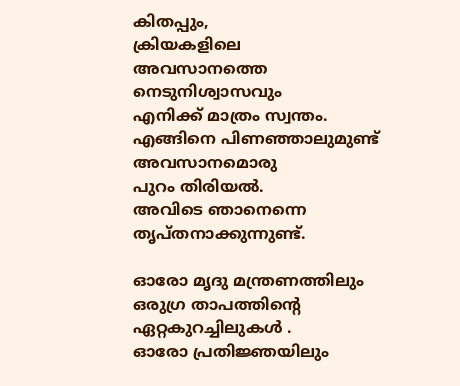കിതപ്പും,
ക്രിയകളിലെ
അവസാനത്തെ നെടുനിശ്വാസവും
എനിക്ക് മാത്രം സ്വന്തം.
എങ്ങിനെ പിണഞ്ഞാലുമുണ്ട്
അവസാനമൊരു
പുറം തിരിയല്‍.
അവിടെ ഞാനെന്നെ തൃപ്തനാക്കുന്നുണ്ട്.

ഓരോ മൃദു മന്ത്രണത്തിലും
ഒരുഗ്ര താപത്തിന്റെ
ഏറ്റകുറച്ചിലുകള്‍ .
ഓരോ പ്രതിജ്ഞയിലും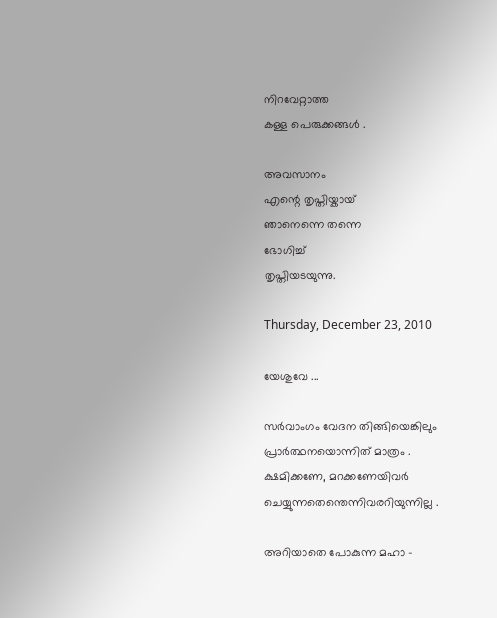നിറവേറ്റാത്ത
കള്ള പെരുക്കങ്ങള്‍ .

അവസാനം
എന്റെ തൃപ്തിയ്കായ്
ഞാനെന്നെ തന്നെ
ഭോഗിച്ച്
തൃപ്തിയടയുന്നു.

Thursday, December 23, 2010

യേശുവേ ...

സര്‍വാംഗം വേദന തിങ്ങിയെങ്കിലും
പ്രാര്‍ത്ഥനയൊന്നിത് മാത്രം .
ക്ഷമിക്കണേ, മറക്കണേയിവര്‍
ചെയ്യുന്നതെന്തെന്നിവരറിയുന്നില്ല .

അറിയാതെ പോകുന്ന മഹാ -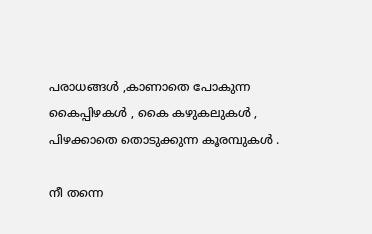പരാധങ്ങള്‍ ,കാണാതെ പോകുന്ന
കൈപ്പിഴകള്‍ , കൈ കഴുകലുകള്‍ ,
പിഴക്കാതെ തൊടുക്കുന്ന കൂരമ്പുകള്‍ .

നീ തന്നെ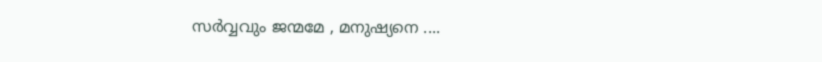സര്‍വ്വവും ജന്മമേ , മനുഷ്യനെ ....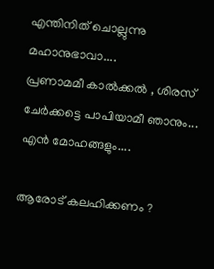എന്തിനിത് ചൊല്ലുന്നു മഹാനുഭാവാ....
പ്രണാമമീ കാല്‍ക്കല്‍ , ശിരസ്
ചേര്‍ക്കട്ടെ പാപിയാമീ ഞാനും...
എന്‍ മോഹങ്ങളും....

ആരോട് കലഹിക്കണം ?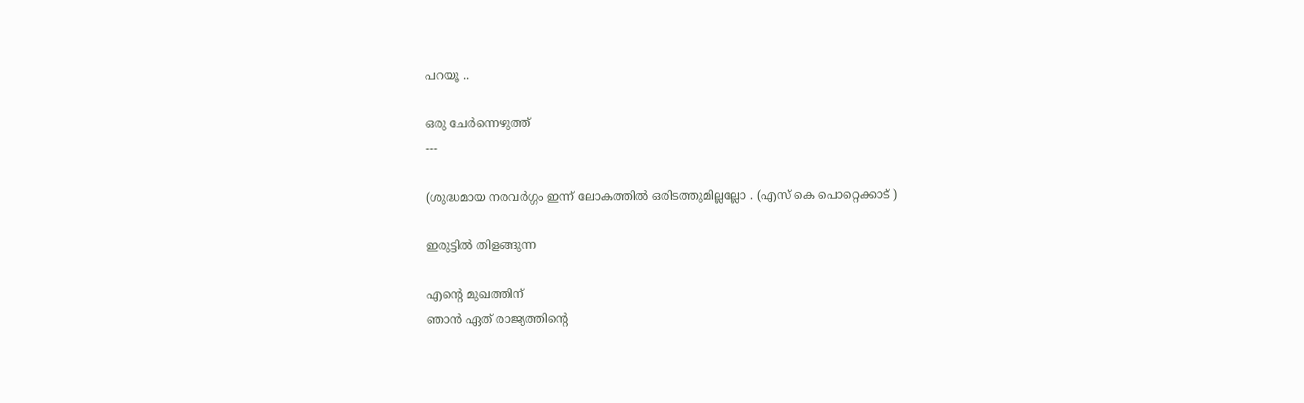പറയൂ ..

ഒരു ചേര്‍ന്നെഴുത്ത്
---

(ശുദ്ധമായ നരവര്‍ഗ്ഗം ഇന്ന് ലോകത്തില്‍ ഒരിടത്തുമില്ലല്ലോ . (എസ് കെ പൊറ്റെക്കാട്‌ )

ഇരുട്ടില്‍ തിളങ്ങുന്ന

എന്റെ മുഖത്തിന്
ഞാന്‍ ഏത് രാജ്യത്തിന്റെ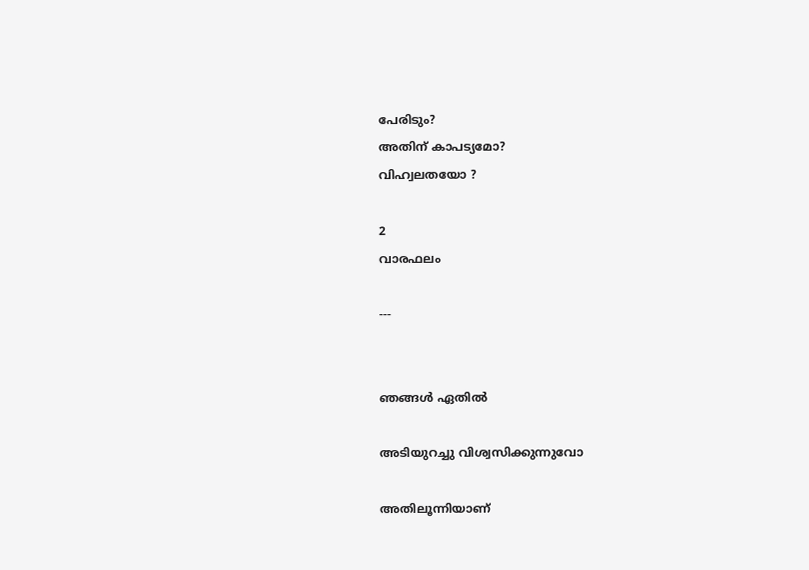പേരിടും?
അതിന് കാപട്യമോ?
വിഹ്വലതയോ ?

2
വാരഫലം

---


ഞങ്ങള്‍ ഏതില്‍

അടിയുറച്ചു വിശ്വസിക്കുന്നുവോ

അതിലൂന്നിയാണ്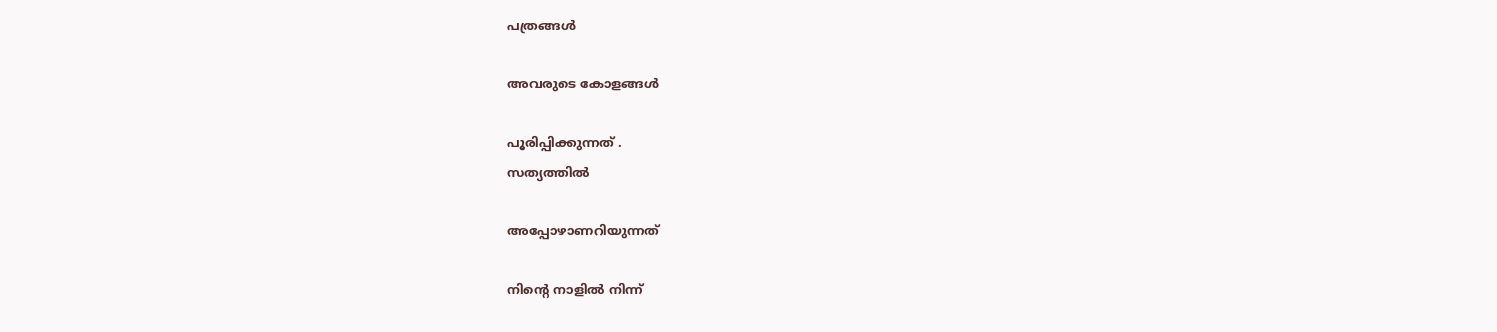പത്രങ്ങള്‍

അവരുടെ കോളങ്ങള്‍

പൂരിപ്പിക്കുന്നത്‌ .
സത്യത്തില്‍

അപ്പോഴാണറിയുന്നത്‌

നിന്റെ നാളില്‍ നിന്ന്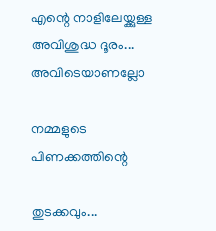എന്റെ നാളിലേയ്ക്കുള്ള
അവിശുദ്ധ ദൂരം...
അവിടെയാണല്ലോ

നമ്മളുടെ പിണക്കത്തിന്റെ

തുടക്കവും...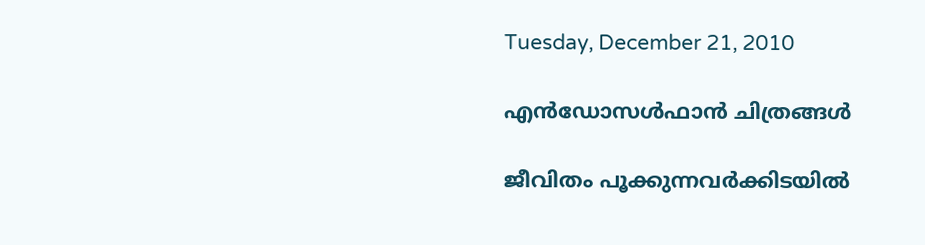Tuesday, December 21, 2010

എന്‍ഡോസള്‍ഫാന്‍ ചിത്രങ്ങള്‍

ജീവിതം പൂക്കുന്നവര്‍ക്കിടയില്‍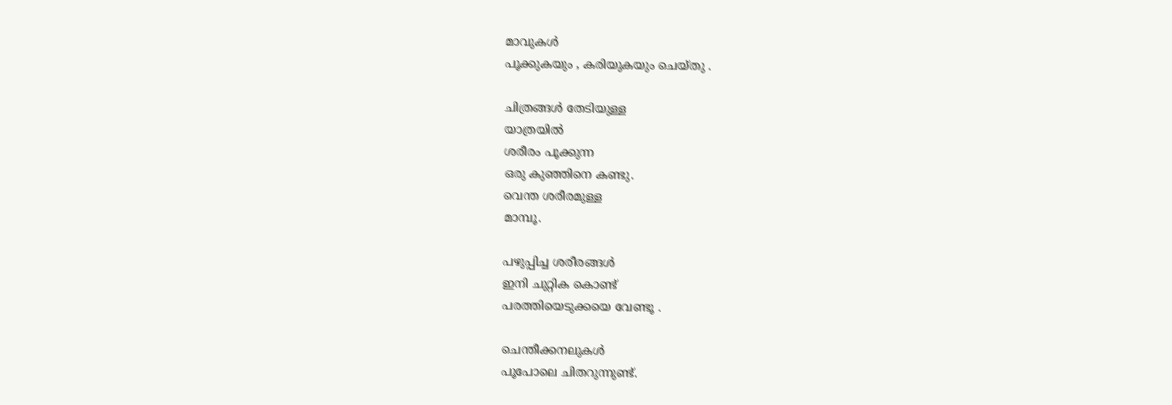മാവുകള്‍
പൂക്കുകയും , കരിയുകയും ചെയ്തു .

ചിത്രങ്ങള്‍ തേടിയുള്ള
യാത്രയില്‍
ശരീരം പൂക്കുന്ന
ഒരു കുഞ്ഞിനെ കണ്ടു.
വെന്ത ശരീരമുള്ള
മാമ്പൂ.

പഴുപ്പിച്ച ശരീരങ്ങള്‍
ഇനി ചുറ്റിക കൊണ്ട്
പരത്തിയെടുക്കയെ വേണ്ടൂ .

ചെന്തീക്കനലുകള്‍
പൂപോലെ ചിതറുന്നുണ്ട്.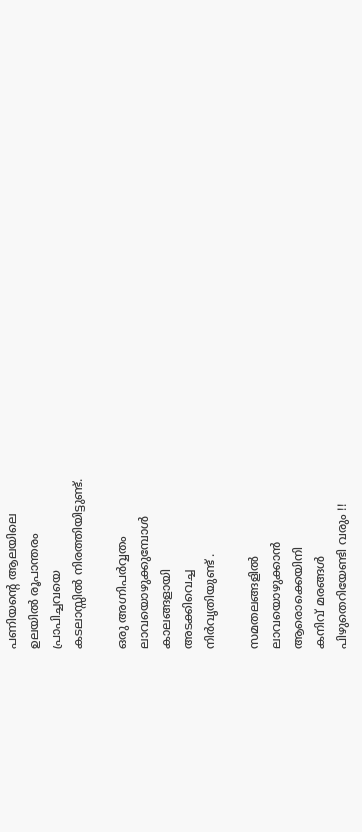പണിയന്റെ ആലയിലെ
ഉലയില്‍ രൂപാന്തരം
പ്രാപിച്ചവയെ
കടലാസ്സില്‍ നിരത്തിയിട്ടുണ്ട്.

ഒരു അഗ്നിപര്‍വ്വതം
ലാവയൊഴുക്കുമ്പോള്‍
കാലങ്ങളായി
അടക്കിവെച്ച
നിര്‍വൃതിയുണ്ട് .

സമതലങ്ങളില്‍
ലാവയൊഴുക്കാന്‍
ആരൊക്കെയിനി
കനിവ് മരങ്ങള്‍
പിഴുതെറിയേണ്ടി വരും !!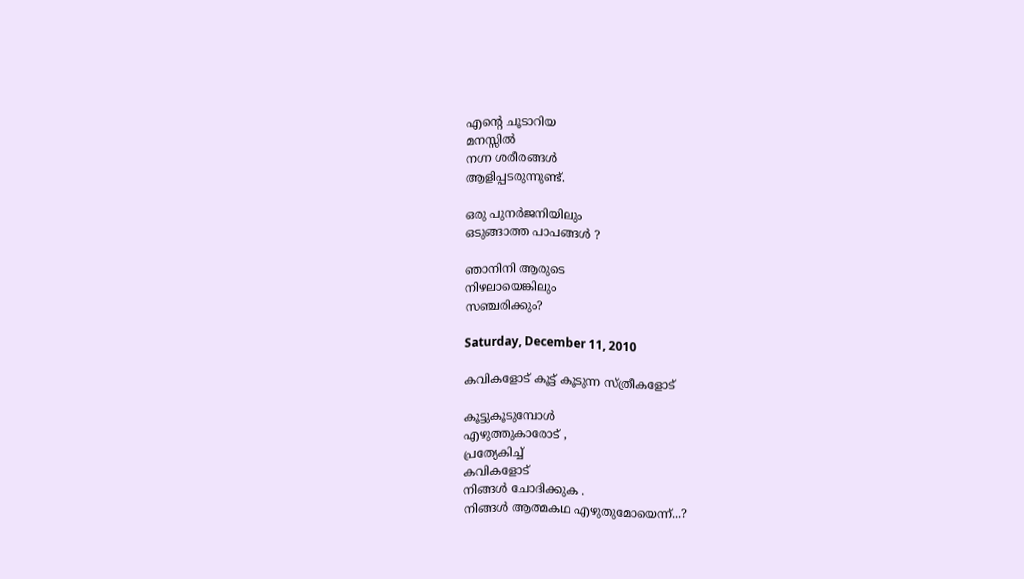എന്റെ ചൂടാറിയ
മനസ്സില്‍
നഗ്ന ശരീരങ്ങള്‍
ആളിപ്പടരുന്നുണ്ട്.

ഒരു പുനര്‍ജനിയിലും
ഒടുങ്ങാത്ത പാപങ്ങള്‍ ?

ഞാനിനി ആരുടെ
നിഴലായെങ്കിലും
സഞ്ചരിക്കും?

Saturday, December 11, 2010

കവികളോട് കൂട്ട് കൂടുന്ന സ്ത്രീകളോട്

കൂട്ടുകൂടുമ്പോള്‍
എഴുത്തുകാരോട് ,
പ്രത്യേകിച്ച്
കവികളോട്
നിങ്ങള്‍ ചോദിക്കുക .
നിങ്ങള്‍ ആത്മകഥ എഴുതുമോയെന്ന്...?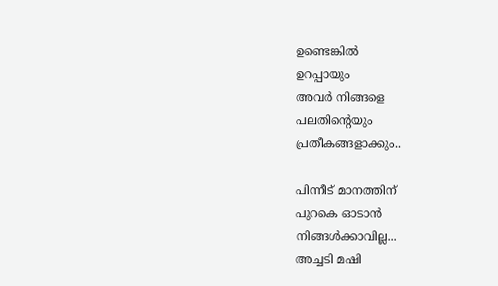ഉണ്ടെങ്കില്‍
ഉറപ്പായും
അവര്‍ നിങ്ങളെ
പലതിന്റെയും
പ്രതീകങ്ങളാക്കും..

പിന്നീട് മാനത്തിന്
പുറകെ ഓടാന്‍
നിങ്ങള്‍ക്കാവില്ല...
അച്ചടി മഷി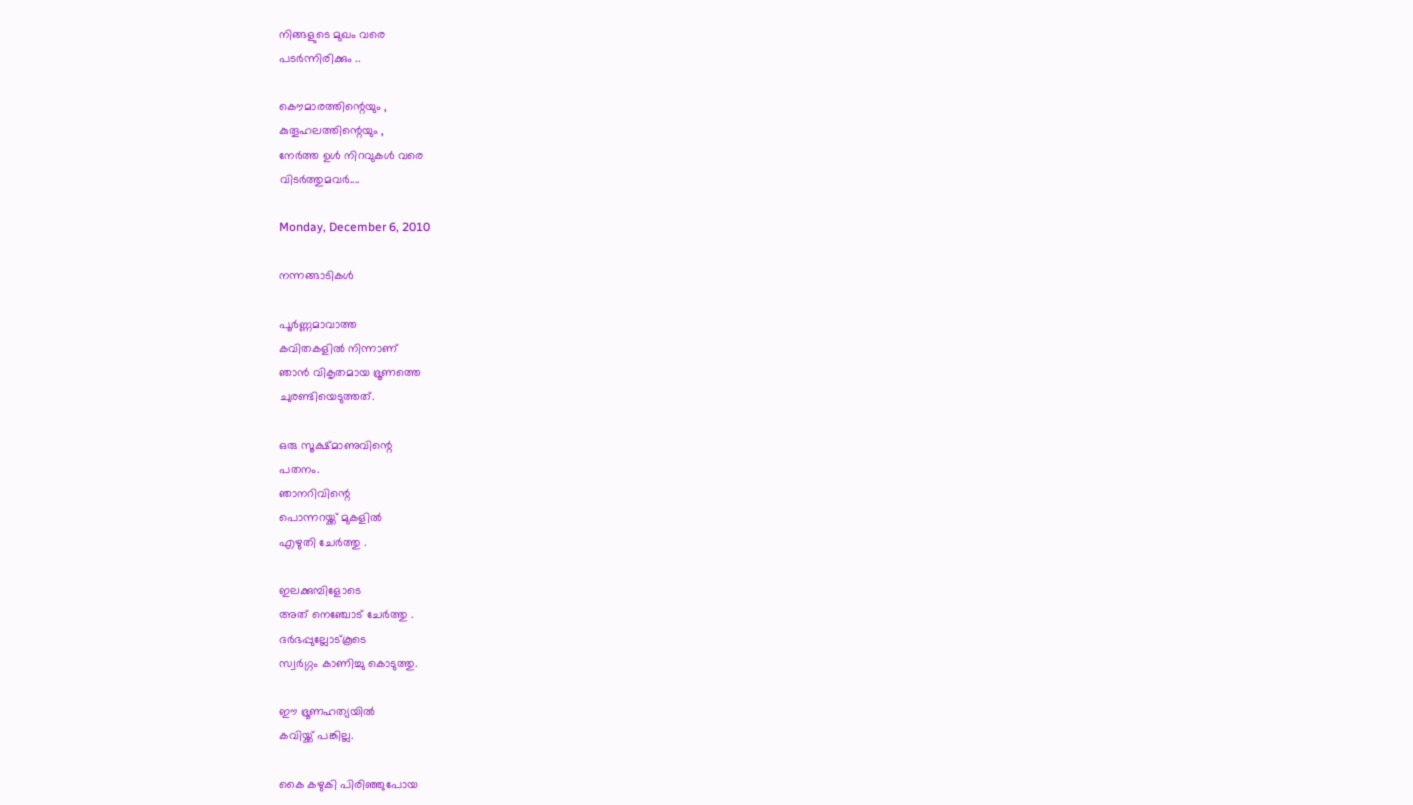നിങ്ങളുടെ മുഖം വരെ
പടര്‍ന്നിരിക്കും ..

കൌമാരത്തിന്റെയും ,
കുതൂഹലത്തിന്റെയും ,
നേര്‍ത്ത ഉള്‍ നിറവുകള്‍ വരെ
വിടര്‍ത്തുമവര്‍....

Monday, December 6, 2010

നന്നങ്ങാടികള്‍

പൂര്‍ണ്ണമാവാത്ത
കവിതകളില്‍ നിന്നാണ്
ഞാന്‍ വികൃതമായ ഭ്രൂണത്തെ
ചുരണ്ടിയെടുത്തത്.

ഒരു സൂക്ഷ്മാണുവിന്റെ
പതനം.
ഞാനറിവിന്റെ
പൊന്നറയ്ക്ക് മുകളില്‍
എഴുതി ചേര്‍ത്തു .

ഇലക്കുമ്പിളോടെ
അത് നെഞ്ചോട്‌ ചേര്‍ത്തു .
ദര്‍ഭപ്പുല്ലോട്കൂടെ
സ്വര്‍ഗ്ഗം കാണിച്ചു കൊടുത്തു.

ഈ ഭ്രൂണഹത്യയില്‍
കവിയ്ക്ക് പങ്കില്ല.

കൈ കഴുകി പിരിഞ്ഞുപോയ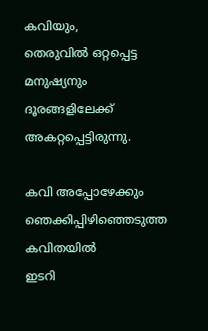കവിയും,
തെരുവില്‍ ഒറ്റപ്പെട്ട
മനുഷ്യനും
ദൂരങ്ങളിലേക്ക്
അകറ്റപ്പെട്ടിരുന്നു.

കവി അപ്പോഴേക്കും
ഞെക്കിപ്പിഴിഞ്ഞെടുത്ത
കവിതയില്‍
ഇടറി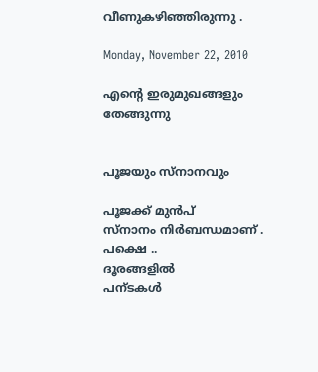വീണുകഴിഞ്ഞിരുന്നു .

Monday, November 22, 2010

എന്റെ ഇരുമുഖങ്ങളും തേങ്ങുന്നു


പൂജയും സ്നാനവും

പൂജക്ക്‌ മുന്‍പ്
സ്നാനം നിര്‍ബന്ധമാണ്‌ .
പക്ഷെ ..
ദൂരങ്ങളില്‍
പന്ടകള്‍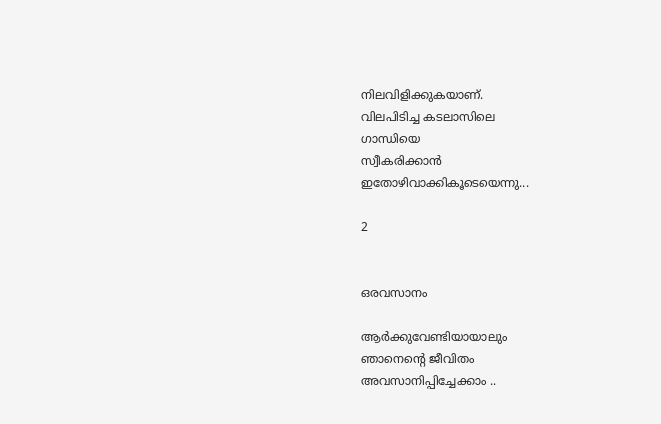നിലവിളിക്കുകയാണ്.
വിലപിടിച്ച കടലാസിലെ
ഗാന്ധിയെ
സ്വീകരിക്കാന്‍
ഇതോഴിവാക്കികൂടെയെന്നു...

2


ഒരവസാനം

ആര്‍ക്കുവേണ്ടിയായാലും
ഞാനെന്റെ ജീവിതം
അവസാനിപ്പിച്ചേക്കാം ..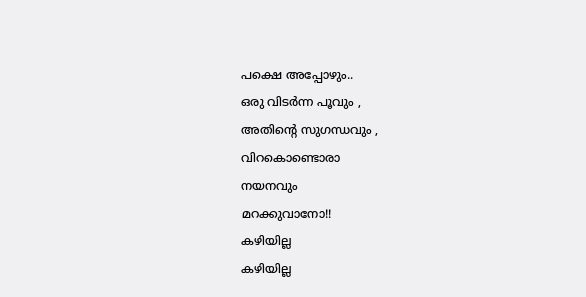പക്ഷെ അപ്പോഴും..
ഒരു വിടര്‍ന്ന പൂവും ,
അതിന്റെ സുഗന്ധവും ,
വിറകൊണ്ടൊരാ
നയനവും
മറക്കുവാനോ!!
കഴിയില്ല
കഴിയില്ല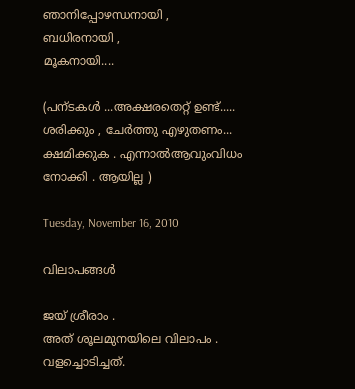ഞാനിപ്പോഴന്ധനായി ,
ബധിരനായി ,
മൂകനായി....

(പന്ടകള്‍ ...അക്ഷരതെറ്റ് ഉണ്ട്..... ശരിക്കും , ചേര്‍ത്തു എഴുതണം... ക്ഷമിക്കുക . എന്നാല്‍ആവുംവിധം നോക്കി . ആയില്ല )

Tuesday, November 16, 2010

വിലാപങ്ങള്‍

ജയ്‌ ശ്രീരാം .
അത് ശൂലമുനയിലെ വിലാപം .
വളച്ചൊടിച്ചത്.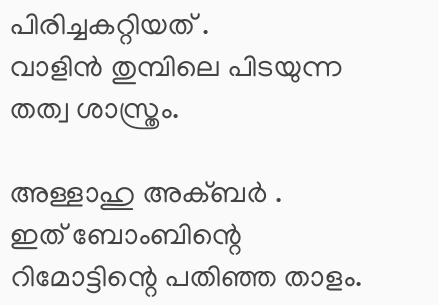പിരിച്ചകറ്റിയത് .
വാളിന്‍ തുമ്പിലെ പിടയുന്ന
തത്വ ശാസ്ത്രം.

അള്ളാഹു അക്ബര്‍ .
ഇത് ബോംബിന്റെ
റിമോട്ടിന്റെ പതിഞ്ഞ താളം.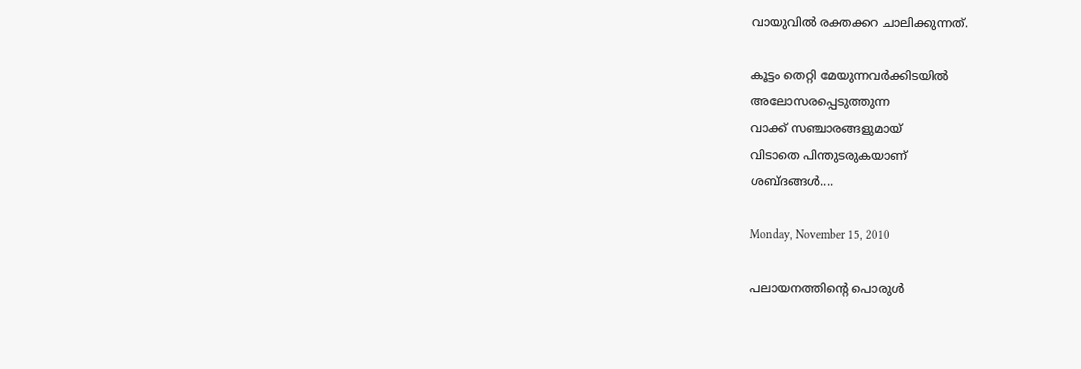വായുവില്‍ രക്തക്കറ ചാലിക്കുന്നത്‌.

കൂട്ടം തെറ്റി മേയുന്നവര്‍ക്കിടയില്‍
അലോസരപ്പെടുത്തുന്ന
വാക്ക് സഞ്ചാരങ്ങളുമായ്
വിടാതെ പിന്തുടരുകയാണ്
ശബ്ദങ്ങള്‍....

Monday, November 15, 2010

പലായനത്തിന്റെ പൊരുള്‍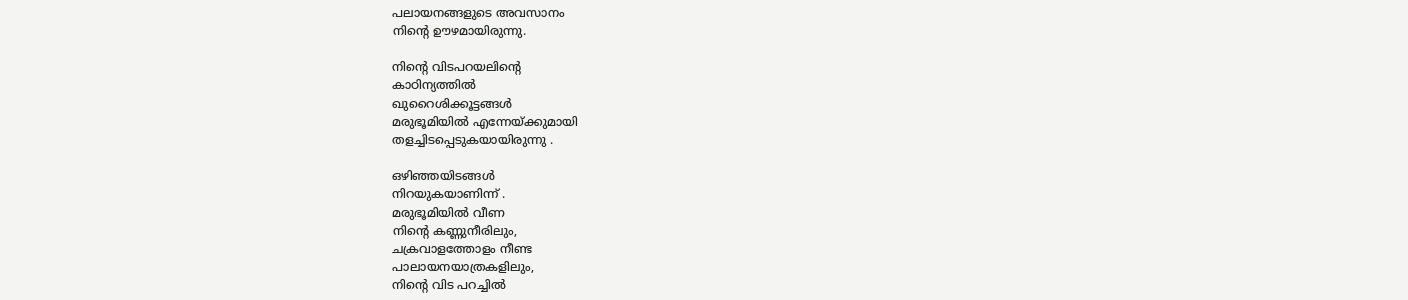പലായനങ്ങളുടെ അവസാനം
നിന്റെ ഊഴമായിരുന്നു.

നിന്റെ വിടപറയലിന്റെ
കാഠിന്യത്തില്‍
ഖുറൈശിക്കൂട്ടങ്ങള്‍
മരുഭൂമിയില്‍ എന്നേയ്ക്കുമായി
തളച്ചിടപ്പെടുകയായിരുന്നു .

ഒഴിഞ്ഞയിടങ്ങള്‍
നിറയുകയാണിന്ന് .
മരുഭൂമിയില്‍ വീണ
നിന്റെ കണ്ണുനീരിലും,
ചക്രവാളത്തോളം നീണ്ട
പാലായനയാത്രകളിലും,
നിന്റെ വിട പറച്ചില്‍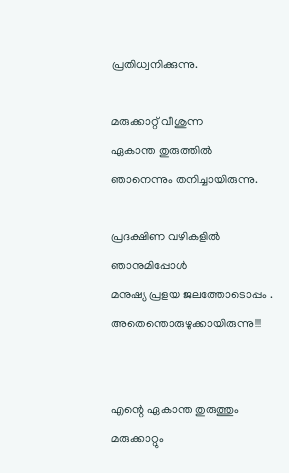പ്രതിധ്വനിക്കുന്നു.

മരുക്കാറ്റ് വീശുന്ന
ഏകാന്ത തുരുത്തില്‍
ഞാനെന്നും തനിച്ചായിരുന്നു.

പ്രദക്ഷിണ വഴികളില്‍
ഞാനുമിപ്പോള്‍
മനുഷ്യ പ്രളയ ജലത്തോടൊപ്പം .
അതെന്തൊരുഴുക്കായിരുന്നു!!!


എന്റെ ഏകാന്ത തുരുത്തും
മരുക്കാറ്റും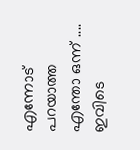എന്നോട് പറയാത്ത
എന്തോ ഒന്ന് ....
ഇവിടെ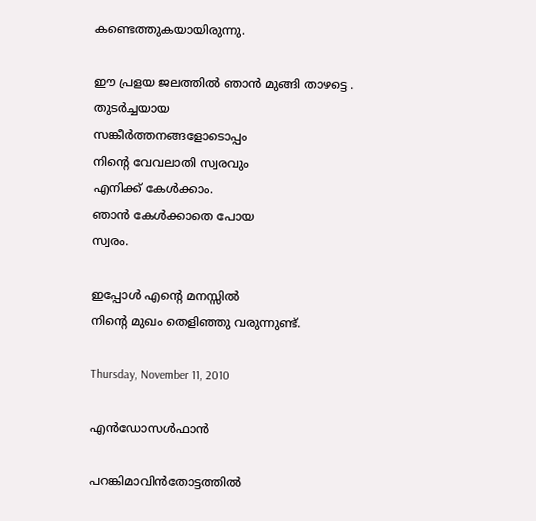കണ്ടെത്തുകയായിരുന്നു.

ഈ പ്രളയ ജലത്തില്‍ ഞാന്‍ മുങ്ങി താഴട്ടെ .
തുടര്‍ച്ചയായ
സങ്കീര്‍ത്തനങ്ങളോടൊപ്പം
നിന്റെ വേവലാതി സ്വരവും
എനിക്ക് കേള്‍ക്കാം.
ഞാന്‍ കേള്‍ക്കാതെ പോയ
സ്വരം.

ഇപ്പോള്‍ എന്റെ മനസ്സില്‍
നിന്റെ മുഖം തെളിഞ്ഞു വരുന്നുണ്ട്.

Thursday, November 11, 2010

എന്‍ഡോസള്‍ഫാന്‍

പറങ്കിമാവിന്‍തോട്ടത്തില്‍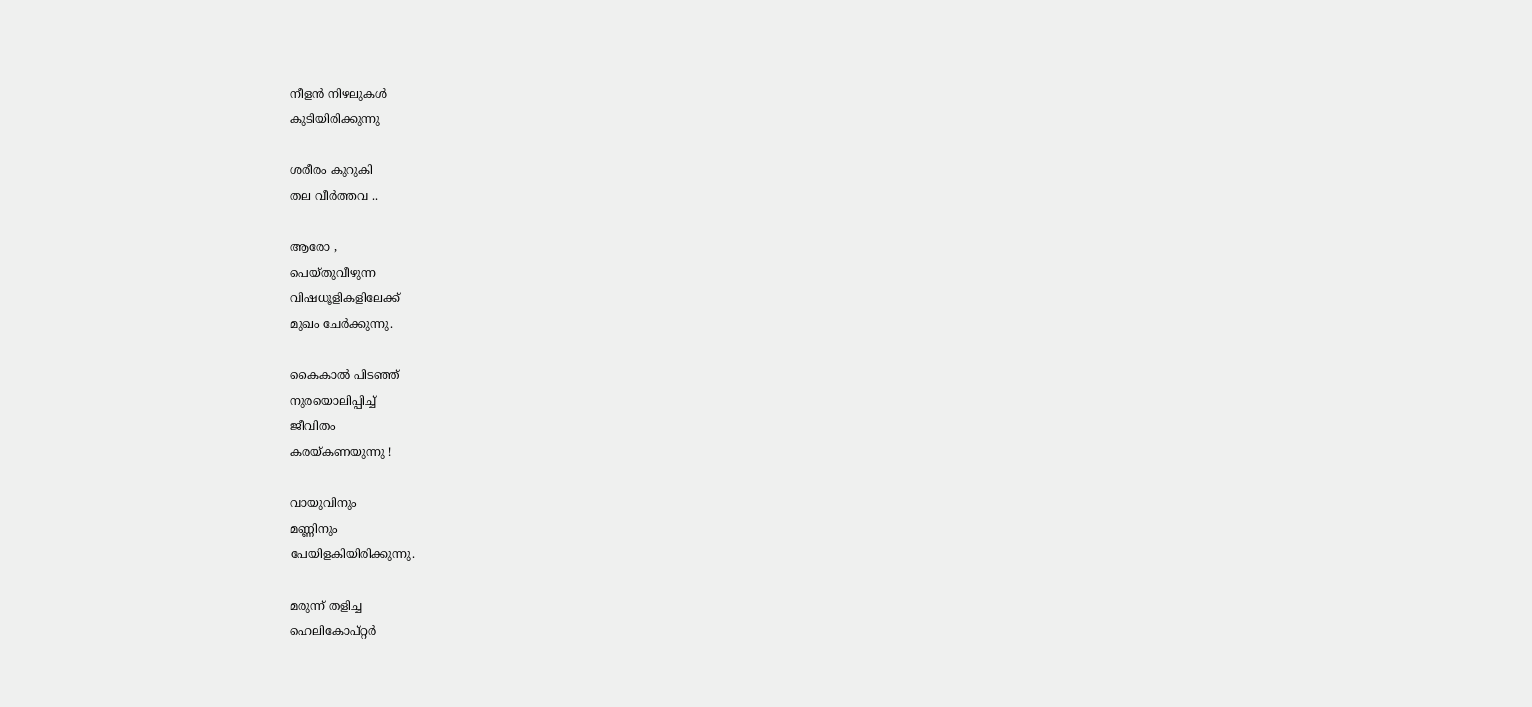നീളന്‍ നിഴലുകള്‍
കുടിയിരിക്കുന്നു

ശരീരം കുറുകി
തല വീര്‍ത്തവ ..

ആരോ ,
പെയ്തുവീഴുന്ന
വിഷധൂളികളിലേക്ക്
മുഖം ചേര്‍ക്കുന്നു.

കൈകാല്‍ പിടഞ്ഞ്
നുരയൊലിപ്പിച്ച്
ജീവിതം
കരയ്കണയുന്നു !

വായുവിനും
മണ്ണിനും
പേയിളകിയിരിക്കുന്നു.

മരുന്ന് തളിച്ച
ഹെലികോപ്റ്റര്‍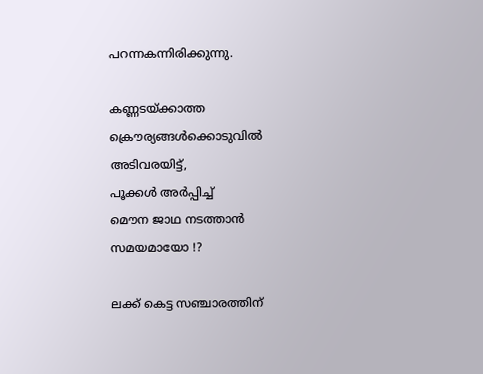പറന്നകന്നിരിക്കുന്നു.

കണ്ണടയ്ക്കാത്ത
ക്രൌര്യങ്ങള്‍ക്കൊടുവില്‍
അടിവരയിട്ട്,
പൂക്കള്‍ അര്‍പ്പിച്ച്
മൌന ജാഥ നടത്താന്‍
സമയമായോ !?

ലക്ക് കെട്ട സഞ്ചാരത്തിന്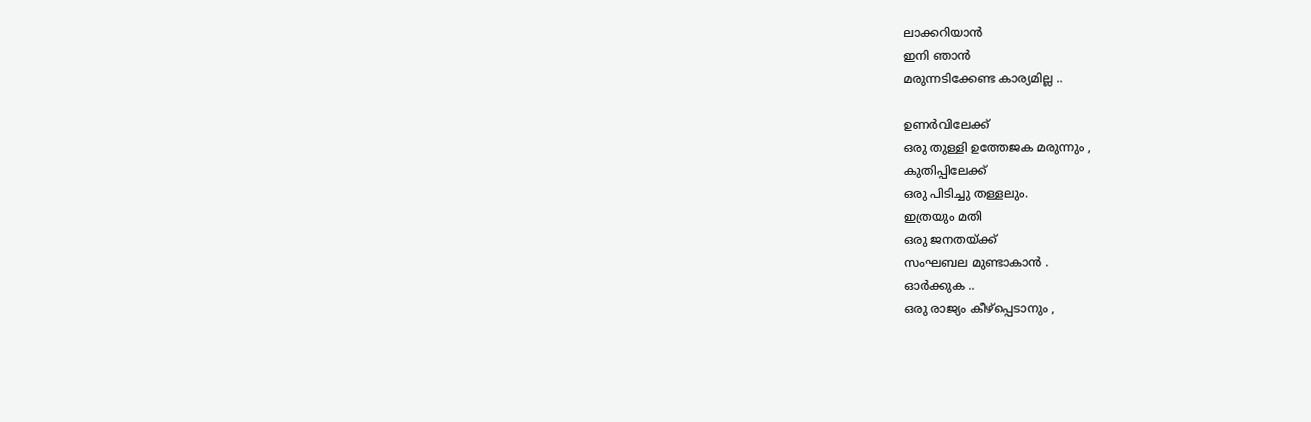ലാക്കറിയാന്‍
ഇനി ഞാന്‍
മരുന്നടിക്കേണ്ട കാര്യമില്ല ..

ഉണര്‍വിലേക്ക്
ഒരു തുള്ളി ഉത്തേജക മരുന്നും ,
കുതിപ്പിലേക്ക്
ഒരു പിടിച്ചു തള്ളലും.
ഇത്രയും മതി
ഒരു ജനതയ്ക്ക്
സംഘബല മുണ്ടാകാന്‍ .
ഓര്‍ക്കുക ..
ഒരു രാജ്യം കീഴ്പ്പെടാനും ,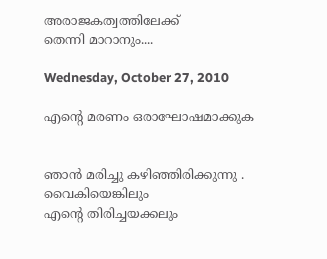അരാജകത്വത്തിലേക്ക്
തെന്നി മാറാനും....

Wednesday, October 27, 2010

എന്റെ മരണം ഒരാഘോഷമാക്കുക


ഞാന്‍ മരിച്ചു കഴിഞ്ഞിരിക്കുന്നു .
വൈകിയെങ്കിലും
എന്റെ തിരിച്ചയക്കലും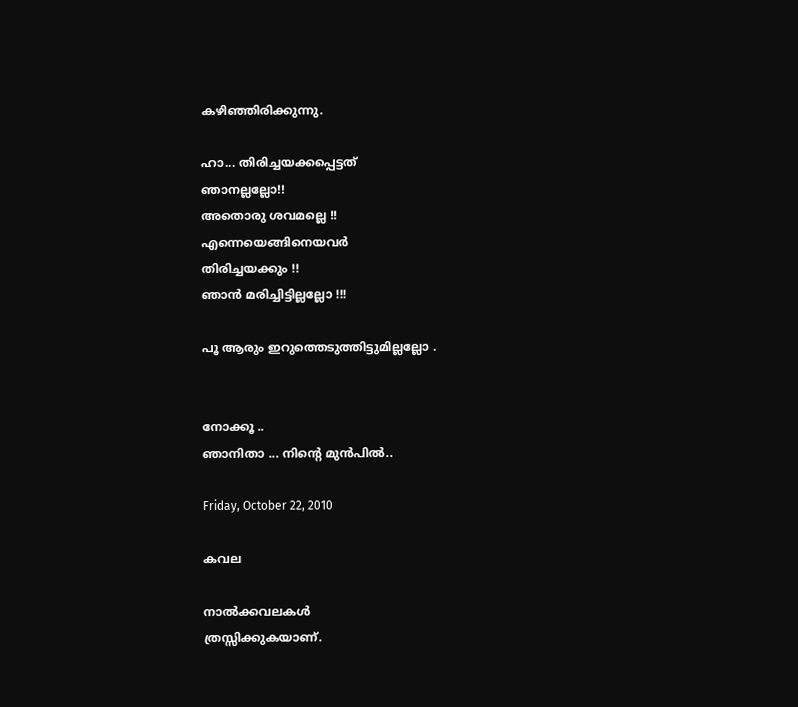കഴിഞ്ഞിരിക്കുന്നു.

ഹാ... തിരിച്ചയക്കപ്പെട്ടത്‌
ഞാനല്ലല്ലോ!!
അതൊരു ശവമല്ലെ !!
എന്നെയെങ്ങിനെയവര്‍
തിരിച്ചയക്കും !!
ഞാന്‍ മരിച്ചിട്ടില്ലല്ലോ !!!

പൂ ആരും ഇറുത്തെടുത്തിട്ടുമില്ലല്ലോ .


നോക്കൂ ..
ഞാനിതാ ... നിന്റെ മുന്‍പില്‍..

Friday, October 22, 2010

കവല

നാല്‍ക്കവലകള്‍
ത്രസ്സിക്കുകയാണ്.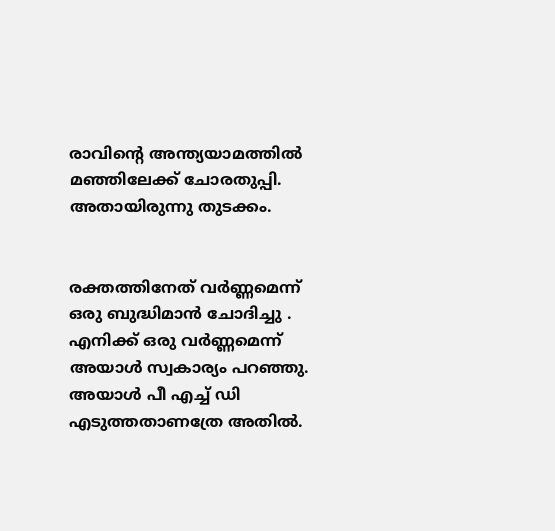രാവിന്റെ അന്ത്യയാമത്തില്‍
മഞ്ഞിലേക്ക് ചോരതുപ്പി.
അതായിരുന്നു തുടക്കം.


രക്തത്തിനേത് വര്‍ണ്ണമെന്ന്
ഒരു ബുദ്ധിമാന്‍ ചോദിച്ചു .
എനിക്ക് ഒരു വര്‍ണ്ണമെന്ന്
അയാള്‍ സ്വകാര്യം പറഞ്ഞു.
അയാള്‍ പീ എച്ച് ഡി
എടുത്തതാണത്രേ അതില്‍.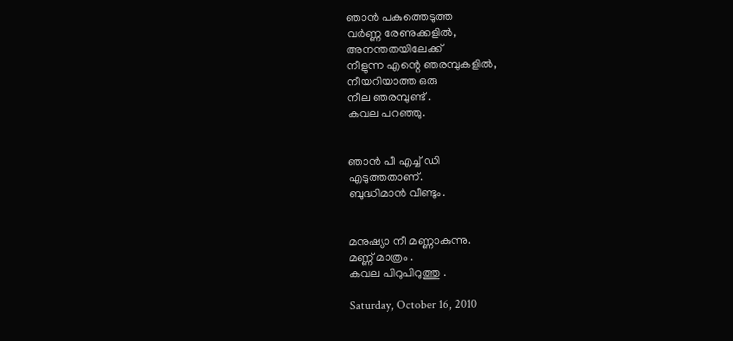ഞാന്‍ പകുത്തെടുത്ത
വര്‍ണ്ണ രേണുക്കളില്‍,
അനന്തതയിലേക്ക്
നീളുന്ന എന്റെ ഞരമ്പുകളില്‍,
നീയറിയാത്ത ഒരു
നീല ഞരമ്പുണ്ട് .
കവല പറഞ്ഞു.


ഞാന്‍ പീ എച്ച് ഡി
എടുത്തതാണ്.
ബുദ്ധിമാന്‍ വീണ്ടും.


മനുഷ്യാ നീ മണ്ണാകുന്നു.
മണ്ണ് മാത്രം .
കവല പിറുപിറുത്തു .

Saturday, October 16, 2010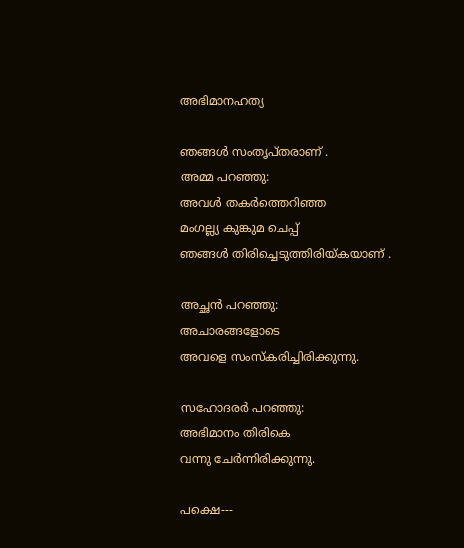അഭിമാനഹത്യ

ഞങ്ങള്‍ സംതൃപ്തരാണ് .
അമ്മ പറഞ്ഞു:
അവള്‍ തകര്‍ത്തെറിഞ്ഞ
മംഗല്ല്യ കുങ്കുമ ചെപ്പ്
ഞങ്ങള്‍ തിരിച്ചെടുത്തിരിയ്കയാണ് .

അച്ഛന്‍ പറഞ്ഞു:
അചാരങ്ങളോടെ
അവളെ സംസ്കരിച്ചിരിക്കുന്നു.

സഹോദരര്‍ പറഞ്ഞു:
അഭിമാനം തിരികെ
വന്നു ചേര്‍ന്നിരിക്കുന്നു.

പക്ഷെ---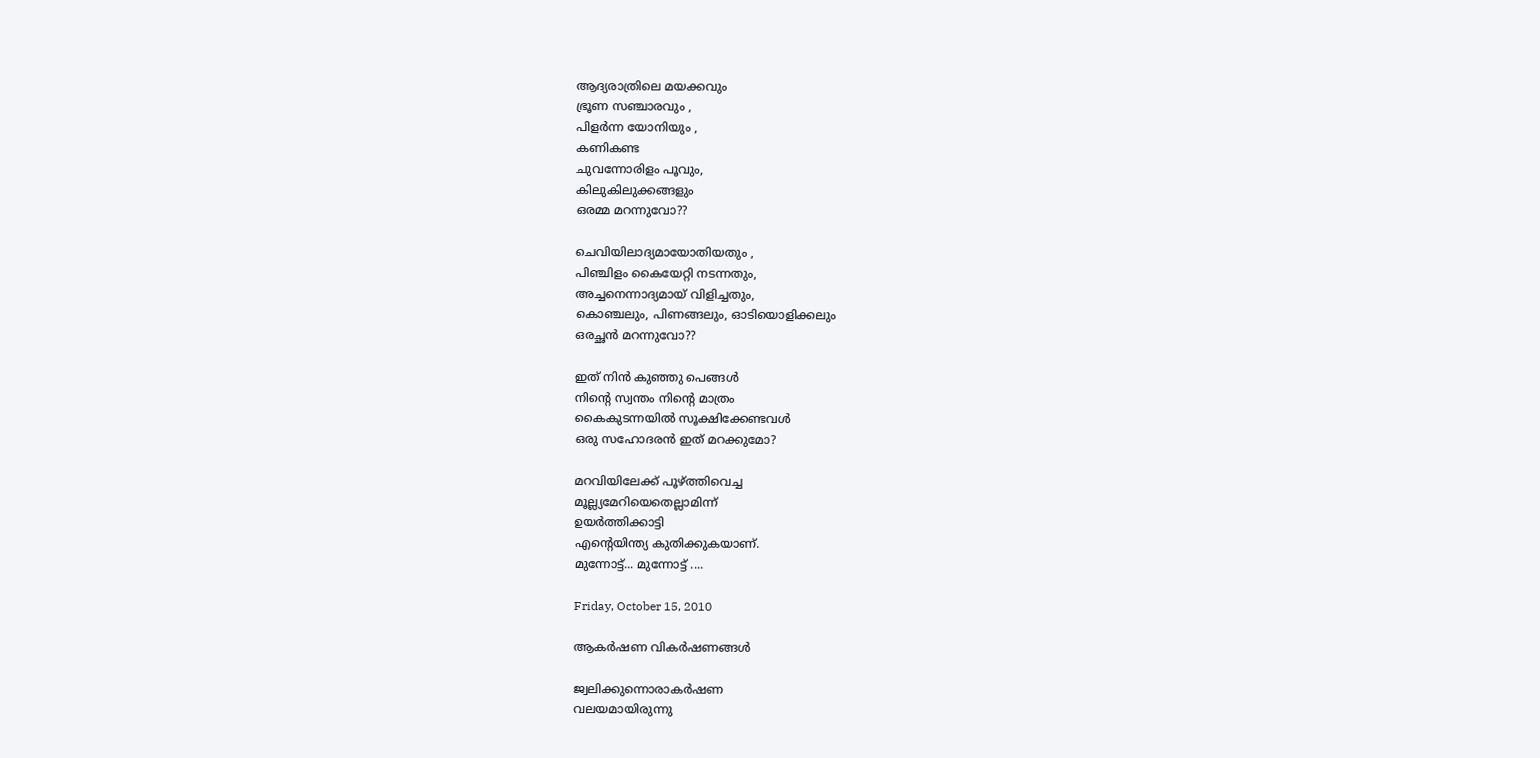ആദ്യരാത്രിലെ മയക്കവും
ഭ്രൂണ സഞ്ചാരവും ,
പിളര്‍ന്ന യോനിയും ,
കണികണ്ട
ചുവന്നോരിളം പൂവും,
കിലുകിലുക്കങ്ങളും
ഒരമ്മ മറന്നുവോ??

ചെവിയിലാദ്യമായോതിയതും ,
പിഞ്ചിളം കൈയേറ്റി നടന്നതും,
അച്ചനെന്നാദ്യമായ് വിളിച്ചതും,
കൊഞ്ചലും, പിണങ്ങലും, ഓടിയൊളിക്കലും
ഒരച്ഛന്‍ മറന്നുവോ??

ഇത് നിന്‍ കുഞ്ഞു പെങ്ങള്‍
നിന്റെ സ്വന്തം നിന്റെ മാത്രം
കൈകുടന്നയില്‍ സൂക്ഷിക്കേണ്ടവള്‍
ഒരു സഹോദരന്‍ ഇത് മറക്കുമോ?

മറവിയിലേക്ക് പൂഴ്ത്തിവെച്ച
മൂല്ല്യമേറിയെതെല്ലാമിന്ന്
ഉയര്‍ത്തിക്കാട്ടി
എന്റെയിന്ത്യ കുതിക്കുകയാണ്.
മുന്നോട്ട്... മുന്നോട്ട് ....

Friday, October 15, 2010

ആകര്‍ഷണ വികര്‍ഷണങ്ങള്‍

ജ്വലിക്കുന്നൊരാകര്‍ഷണ
വലയമായിരുന്നു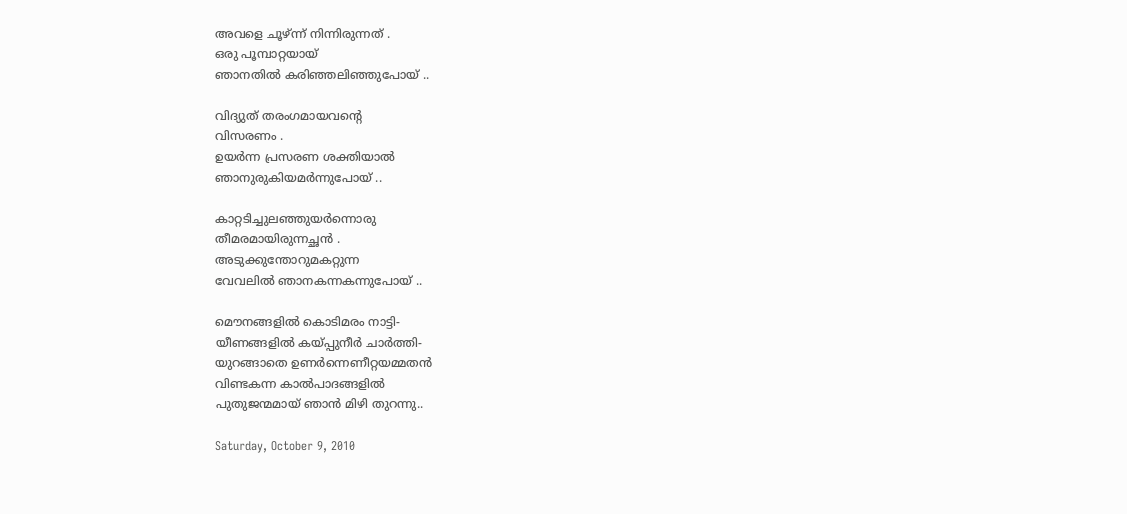അവളെ ചൂഴ്ന്ന് നിന്നിരുന്നത് .
ഒരു പൂമ്പാറ്റയായ്
ഞാനതില്‍ കരിഞ്ഞലിഞ്ഞുപോയ് ..

വിദ്യുത് തരംഗമായവന്റെ
വിസരണം .
ഉയര്‍ന്ന പ്രസരണ ശക്തിയാല്‍
ഞാനുരുകിയമര്‍ന്നുപോയ്‌ ..

കാറ്റടിച്ചുലഞ്ഞുയര്‍ന്നൊരു
തീമരമായിരുന്നച്ഛന്‍ .
അടുക്കുന്തോറുമകറ്റുന്ന
വേവലില്‍ ഞാനകന്നകന്നുപോയ് ..

മൌനങ്ങളില്‍ കൊടിമരം നാട്ടി-
യീണങ്ങളില്‍ കയ്പ്പുനീര്‍ ചാര്‍ത്തി-
യുറങ്ങാതെ ഉണര്‍ന്നെണീറ്റയമ്മതന്‍
വിണ്ടകന്ന കാല്‍പാദങ്ങളില്‍
പുതുജന്മമായ് ഞാന്‍ മിഴി തുറന്നു..

Saturday, October 9, 2010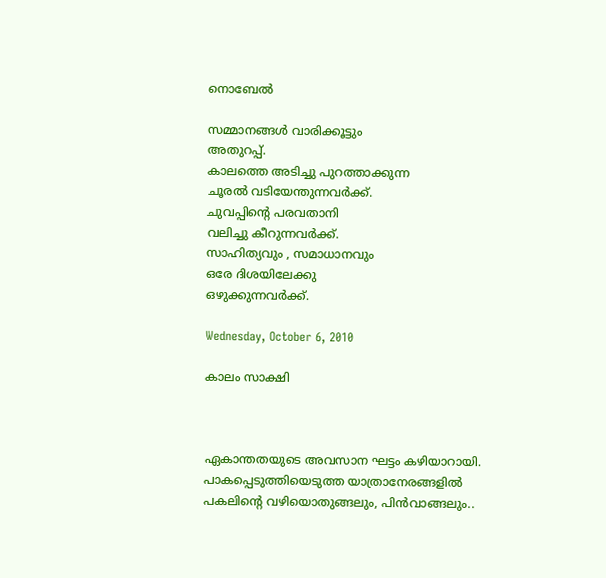നൊബേല്‍

സമ്മാനങ്ങള്‍ വാരിക്കൂട്ടും
അതുറപ്പ്‌.
കാലത്തെ അടിച്ചു പുറത്താക്കുന്ന
ചൂരല്‍ വടിയേന്തുന്നവര്‍ക്ക്.
ചുവപ്പിന്റെ പരവതാനി
വലിച്ചു കീറുന്നവര്‍ക്ക്.
സാഹിത്യവും , സമാധാനവും
ഒരേ ദിശയിലേക്കു
ഒഴുക്കുന്നവര്‍ക്ക്.

Wednesday, October 6, 2010

കാലം സാക്ഷി



ഏകാന്തതയുടെ അവസാന ഘട്ടം കഴിയാറായി.
പാകപ്പെടുത്തിയെടുത്ത യാത്രാനേരങ്ങളില്‍
പകലിന്റെ വഴിയൊതുങ്ങലും, പിന്‍വാങ്ങലും..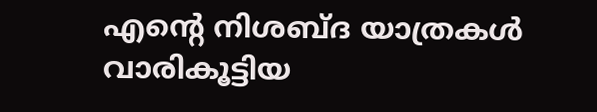എന്റെ നിശബ്ദ യാത്രകള്‍ വാരികൂട്ടിയ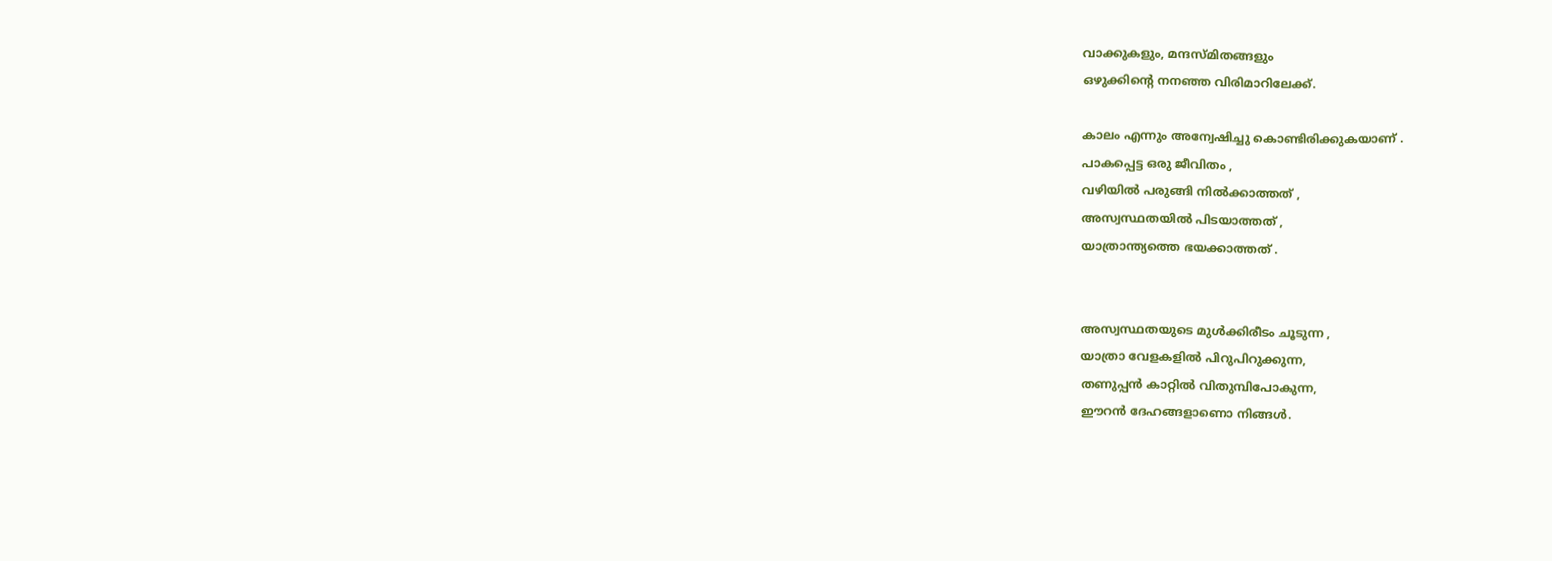വാക്കുകളും, മന്ദസ്മിതങ്ങളും
ഒഴുക്കിന്റെ നനഞ്ഞ വിരിമാറിലേക്ക്.

കാലം എന്നും അന്വേഷിച്ചു കൊണ്ടിരിക്കുകയാണ് .
പാകപ്പെട്ട ഒരു ജീവിതം ,
വഴിയില്‍ പരുങ്ങി നില്‍ക്കാത്തത് ,
അസ്വസ്ഥതയില്‍ പിടയാത്തത് ,
യാത്രാന്ത്യത്തെ ഭയക്കാത്തത് .


അസ്വസ്ഥതയുടെ മുള്‍ക്കിരീടം ചൂടുന്ന ,
യാത്രാ വേളകളില്‍ പിറുപിറുക്കുന്ന,
തണുപ്പന്‍ കാറ്റില്‍ വിതുമ്പിപോകുന്ന,
ഈറന്‍ ദേഹങ്ങളാണൊ നിങ്ങള്‍.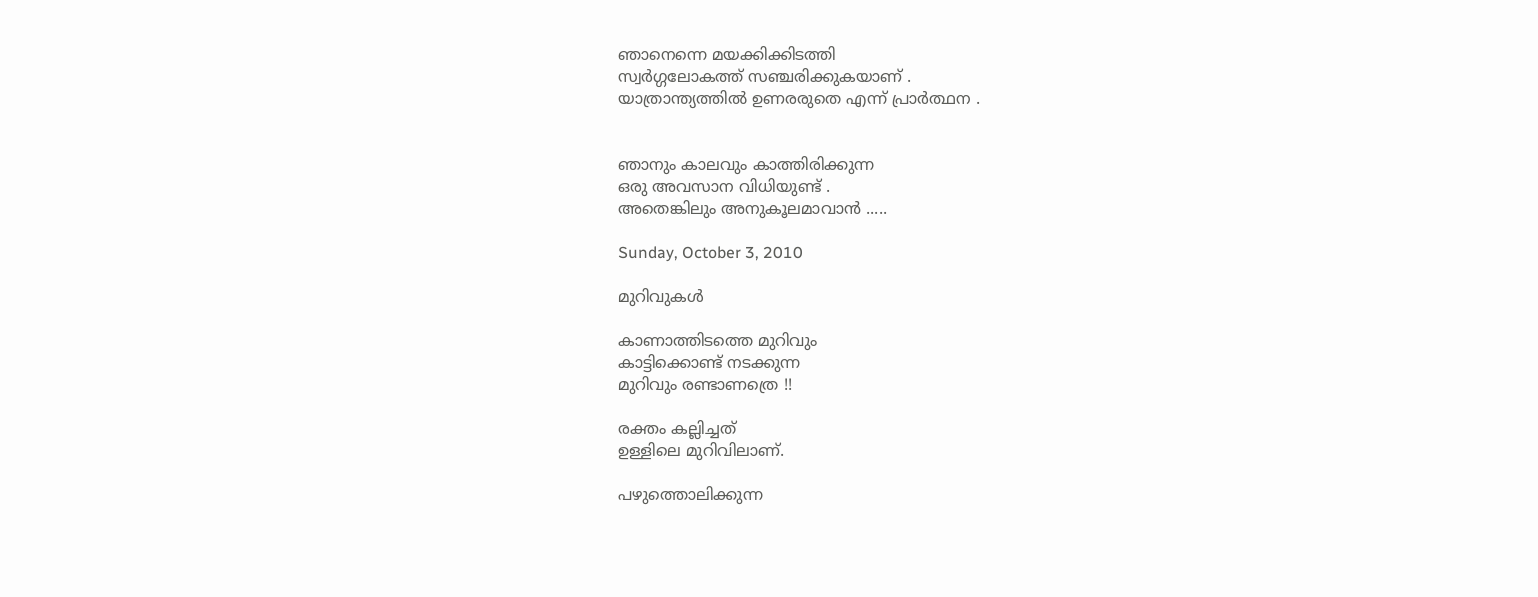ഞാനെന്നെ മയക്കിക്കിടത്തി
സ്വര്‍ഗ്ഗലോകത്ത് സഞ്ചരിക്കുകയാണ് .
യാത്രാന്ത്യത്തില്‍ ഉണരരുതെ എന്ന് പ്രാര്‍ത്ഥന .


ഞാനും കാലവും കാത്തിരിക്കുന്ന
ഒരു അവസാന വിധിയുണ്ട് .
അതെങ്കിലും അനുകൂലമാവാന്‍ .....

Sunday, October 3, 2010

മുറിവുകള്‍

കാണാത്തിടത്തെ മുറിവും
കാട്ടിക്കൊണ്ട് നടക്കുന്ന
മുറിവും രണ്ടാണത്രെ !!

രക്തം കല്ലിച്ചത്
ഉള്ളിലെ മുറിവിലാണ്.

പഴുത്തൊലിക്കുന്ന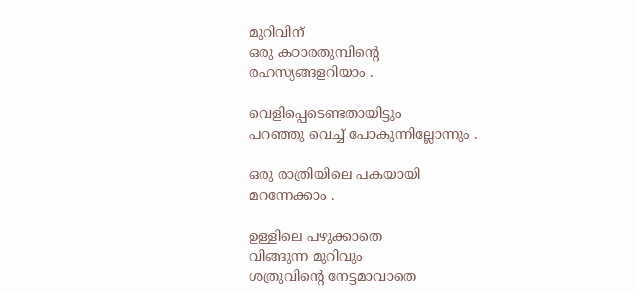മുറിവിന്
ഒരു കഠാരതുമ്പിന്റെ
രഹസ്യങ്ങളറിയാം .

വെളിപ്പെടെണ്ടതായിട്ടും
പറഞ്ഞു വെച്ച് പോകുന്നില്ലോന്നും .

ഒരു രാത്രിയിലെ പകയായി
മറന്നേക്കാം .

ഉള്ളിലെ പഴുക്കാതെ
വിങ്ങുന്ന മുറിവും
ശത്രുവിന്റെ നേട്ടമാവാതെ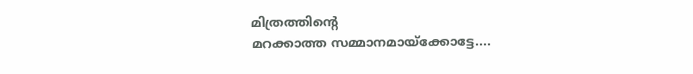മിത്രത്തിന്റെ
മറക്കാത്ത സമ്മാനമായ്ക്കോട്ടേ....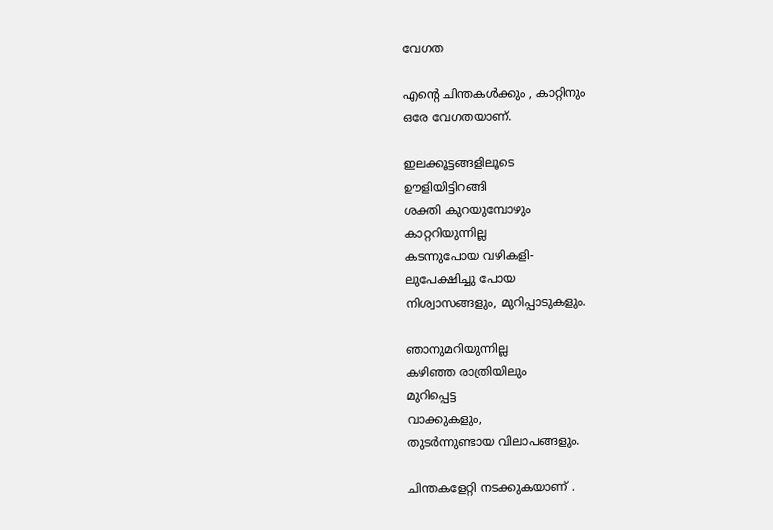വേഗത

എന്റെ ചിന്തകള്‍ക്കും , കാറ്റിനും
ഒരേ വേഗതയാണ്.

ഇലക്കൂട്ടങ്ങളിലൂടെ
ഊളിയിട്ടിറങ്ങി
ശക്തി കുറയുമ്പോഴും
കാറ്ററിയുന്നില്ല
കടന്നുപോയ വഴികളി-
ലുപേക്ഷിച്ചു പോയ
നിശ്വാസങ്ങളും, മുറിപ്പാടുകളും.

ഞാനുമറിയുന്നില്ല
കഴിഞ്ഞ രാത്രിയിലും
മുറിപ്പെട്ട
വാക്കുകളും,
തുടര്‍ന്നുണ്ടായ വിലാപങ്ങളും.

ചിന്തകളേറ്റി നടക്കുകയാണ് .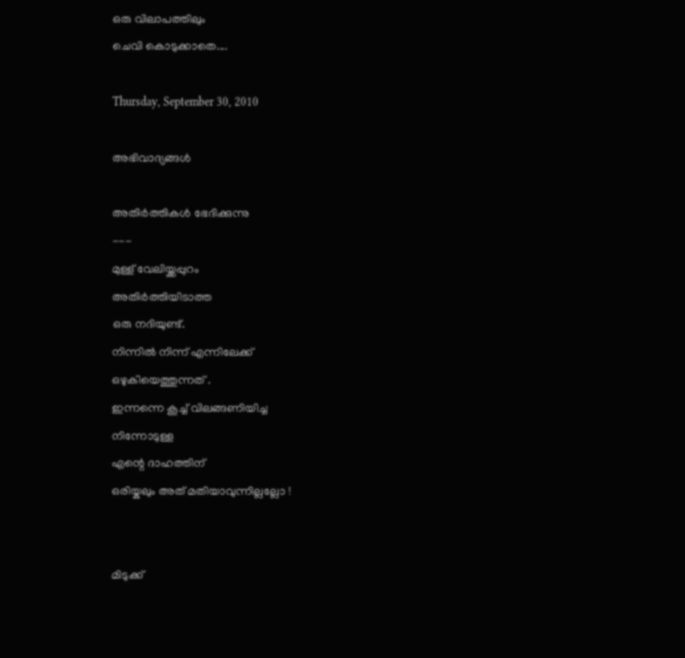ഒരു വിലാപത്തിലും
ചെവി കൊടുക്കാതെ....

Thursday, September 30, 2010

അഭിവാദ്യങ്ങള്‍

അതിര്‍ത്തികള്‍ ഭേദിക്കുന്നു
---
മുള്ള് വേലിയ്ക്കപ്പുറം
അതിര്‍ത്തിയിടാത്ത
ഒരു നദിയുണ്ട്.
നിന്നില്‍ നിന്ന് എന്നിലേക്ക്‌
ഒഴുകിയെത്തുന്നത് .
ഇന്നന്നെ കൂച്ച് വിലങ്ങണിയിച്ച
നിന്നോടുള്ള
എന്റെ ദാഹത്തിന്
ഒരിയ്കലും അത് മതിയാവുന്നില്ലല്ലോ !


മിടുക്ക്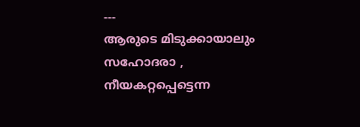---
ആരുടെ മിടുക്കായാലും
സഹോദരാ ,
നീയകറ്റപ്പെട്ടെന്ന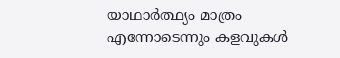യാഥാര്‍ത്ഥ്യം മാത്രം
എന്നോടെന്നും കളവുകള്‍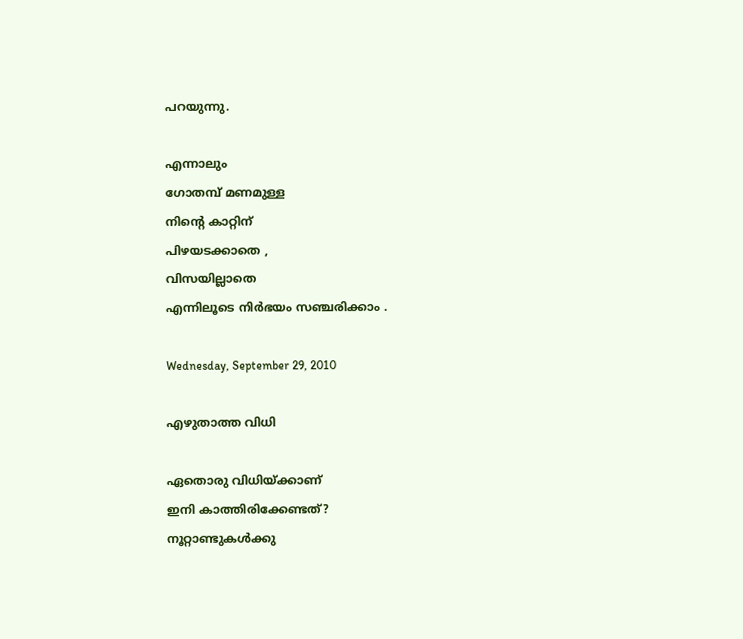പറയുന്നു.

എന്നാലും
ഗോതമ്പ് മണമുള്ള
നിന്റെ കാറ്റിന്
പിഴയടക്കാതെ ,
വിസയില്ലാതെ
എന്നിലൂടെ നിര്‍ഭയം സഞ്ചരിക്കാം .

Wednesday, September 29, 2010

എഴുതാത്ത വിധി

ഏതൊരു വിധിയ്ക്കാണ്
ഇനി കാത്തിരിക്കേണ്ടത്?
നൂറ്റാണ്ടുകള്‍ക്കു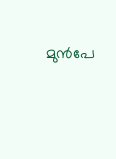മുന്‍പേ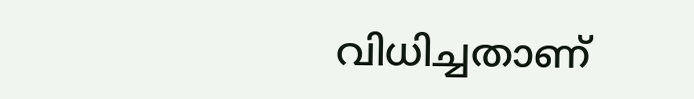വിധിച്ചതാണ്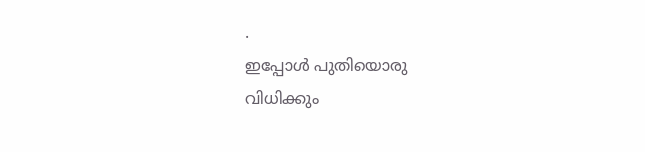.
ഇപ്പോള്‍ പുതിയൊരു
വിധിക്കും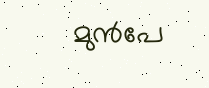മുന്‍പേ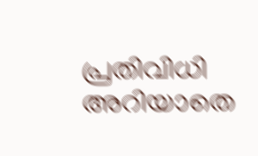പ്രതിവിധി അറിയാതെ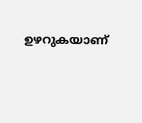ഉഴറുകയാണ്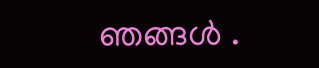ഞങ്ങള്‍ .